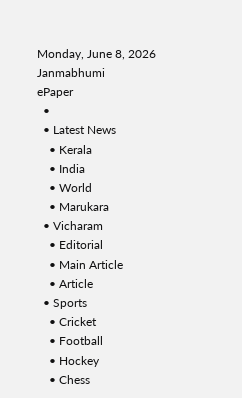Monday, June 8, 2026
Janmabhumi
ePaper
  •
  • Latest News
    • Kerala
    • India
    • World
    • Marukara
  • Vicharam
    • Editorial
    • Main Article
    • Article
  • Sports
    • Cricket
    • Football
    • Hockey
    • Chess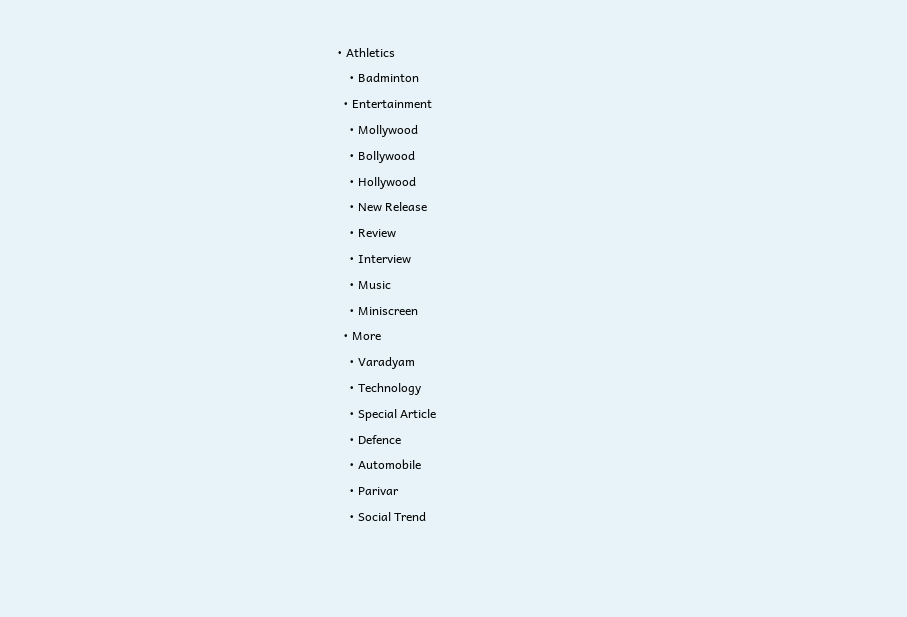• Athletics
    • Badminton
  • Entertainment
    • Mollywood
    • Bollywood
    • Hollywood
    • New Release
    • Review
    • Interview
    • Music
    • Miniscreen
  • More
    • Varadyam
    • Technology
    • Special Article
    • Defence
    • Automobile
    • Parivar
    • Social Trend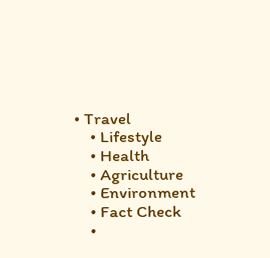• Travel
    • Lifestyle
    • Health
    • Agriculture
    • Environment
    • Fact Check
    •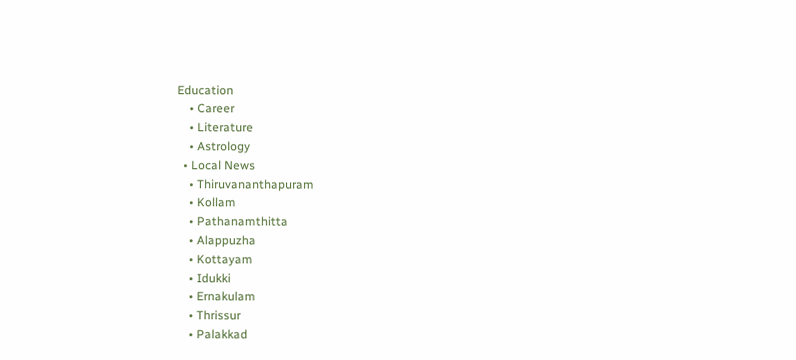Education
    • Career
    • Literature
    • Astrology
  • Local News
    • Thiruvananthapuram
    • Kollam
    • Pathanamthitta
    • Alappuzha
    • Kottayam
    • Idukki
    • Ernakulam
    • Thrissur
    • Palakkad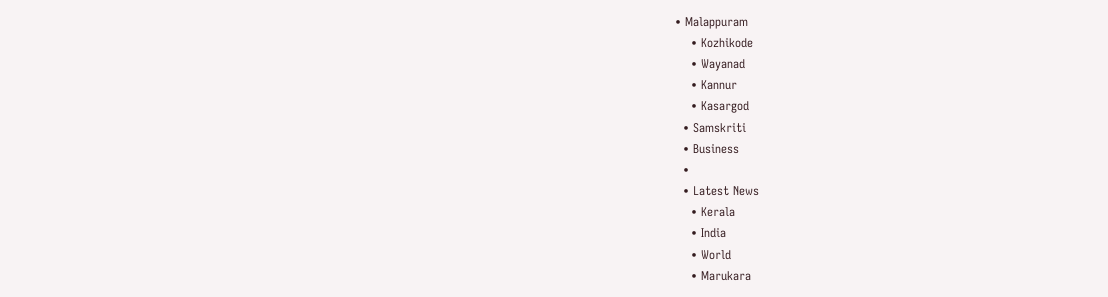• Malappuram
    • Kozhikode
    • Wayanad
    • Kannur
    • Kasargod
  • Samskriti
  • Business
  •
  • Latest News
    • Kerala
    • India
    • World
    • Marukara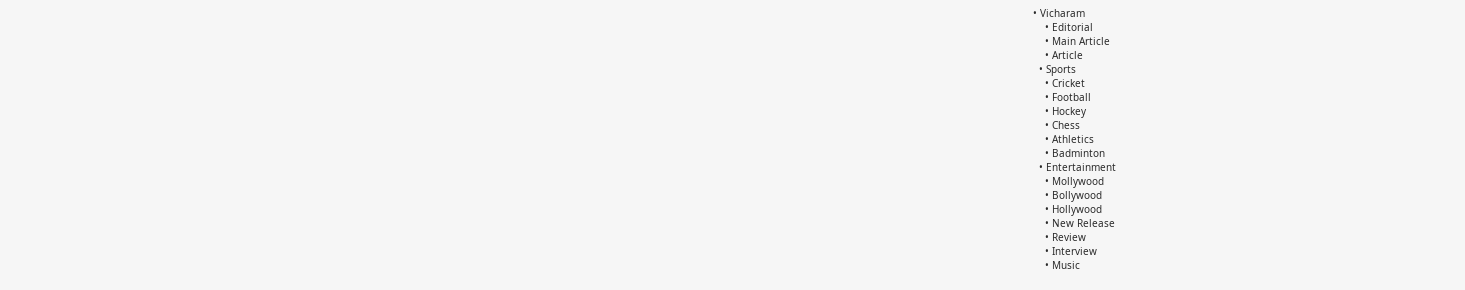• Vicharam
    • Editorial
    • Main Article
    • Article
  • Sports
    • Cricket
    • Football
    • Hockey
    • Chess
    • Athletics
    • Badminton
  • Entertainment
    • Mollywood
    • Bollywood
    • Hollywood
    • New Release
    • Review
    • Interview
    • Music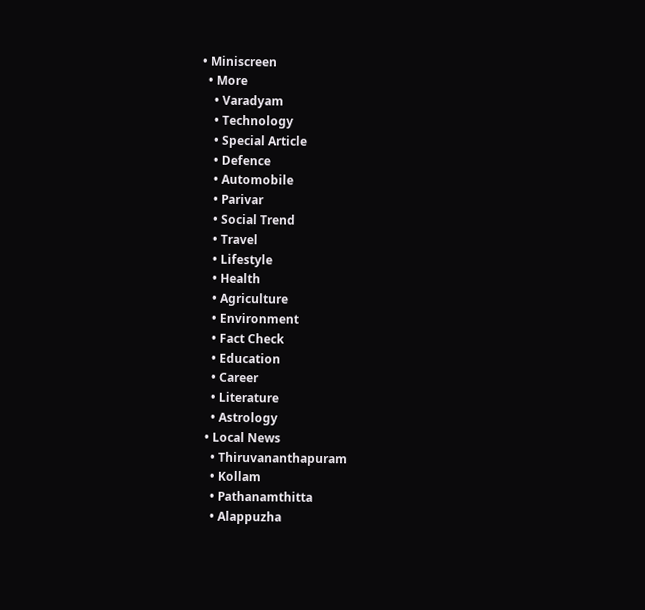• Miniscreen
  • More
    • Varadyam
    • Technology
    • Special Article
    • Defence
    • Automobile
    • Parivar
    • Social Trend
    • Travel
    • Lifestyle
    • Health
    • Agriculture
    • Environment
    • Fact Check
    • Education
    • Career
    • Literature
    • Astrology
  • Local News
    • Thiruvananthapuram
    • Kollam
    • Pathanamthitta
    • Alappuzha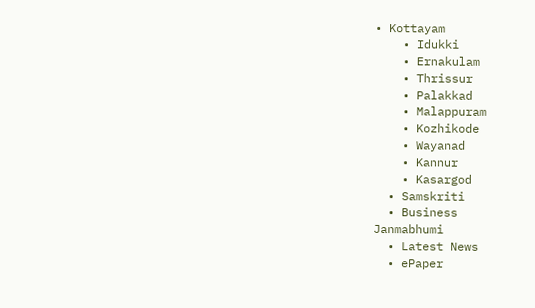• Kottayam
    • Idukki
    • Ernakulam
    • Thrissur
    • Palakkad
    • Malappuram
    • Kozhikode
    • Wayanad
    • Kannur
    • Kasargod
  • Samskriti
  • Business
Janmabhumi
  • Latest News
  • ePaper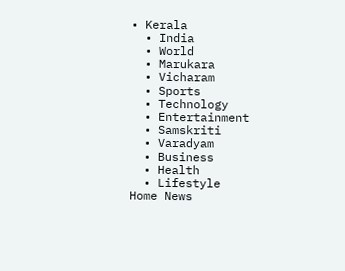• Kerala
  • India
  • World
  • Marukara
  • Vicharam
  • Sports
  • Technology
  • Entertainment
  • Samskriti
  • Varadyam
  • Business
  • Health
  • Lifestyle
Home News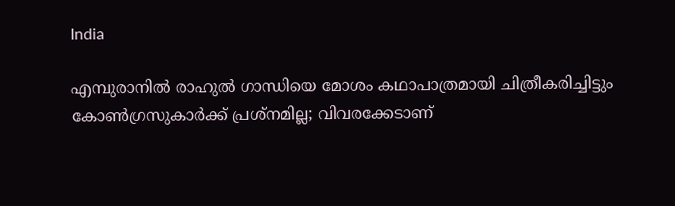India

എമ്പുരാനില്‍ രാഹുല്‍ ഗാന്ധിയെ മോശം കഥാപാത്രമായി ചിത്രീകരിച്ചിട്ടും കോണ്‍ഗ്രസുകാര്‍ക്ക് പ്രശ്നമില്ല; വിവരക്കേടാണ്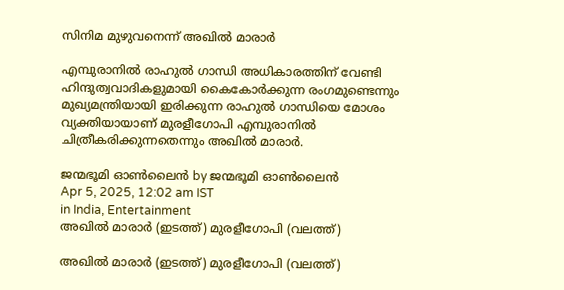സിനിമ മുഴുവനെന്ന് അഖില്‍ മാരാര്‍

എമ്പുരാനില്‍ രാഹുല്‍ ഗാന്ധി അധികാരത്തിന് വേണ്ടി ഹിന്ദുത്വവാദികളുമായി കൈകോര്‍ക്കുന്ന രംഗമുണ്ടെന്നും മുഖ്യമന്ത്രിയായി ഇരിക്കുന്ന രാഹുല്‍ ഗാന്ധിയെ മോശം വ്യക്തിയായാണ് മുരളീഗോപി എമ്പുരാനില്‍ ചിത്രീകരിക്കുന്നതെന്നും അഖില്‍ മാരാര്‍.

ജന്മഭൂമി ഓണ്‍ലൈന്‍ by ജന്മഭൂമി ഓണ്‍ലൈന്‍
Apr 5, 2025, 12:02 am IST
in India, Entertainment
അഖില്‍ മാരാര്‍ (ഇടത്ത്) മുരളീഗോപി (വലത്ത്)

അഖില്‍ മാരാര്‍ (ഇടത്ത്) മുരളീഗോപി (വലത്ത്)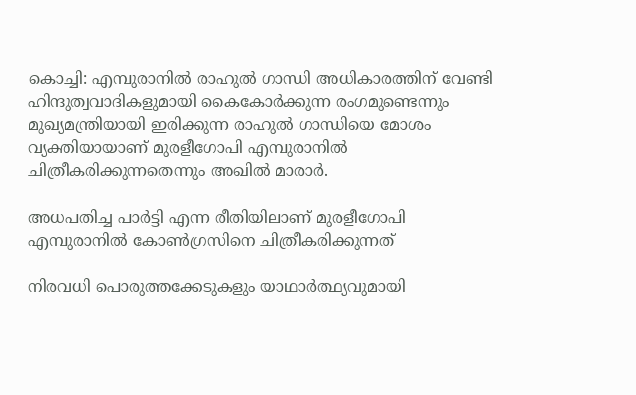കൊച്ചി: എമ്പുരാനില്‍ രാഹുല്‍ ഗാന്ധി അധികാരത്തിന് വേണ്ടി ഹിന്ദുത്വവാദികളുമായി കൈകോര്‍ക്കുന്ന രംഗമുണ്ടെന്നും മുഖ്യമന്ത്രിയായി ഇരിക്കുന്ന രാഹുല്‍ ഗാന്ധിയെ മോശം വ്യക്തിയായാണ് മുരളീഗോപി എമ്പുരാനില്‍ ചിത്രീകരിക്കുന്നതെന്നും അഖില്‍ മാരാര്‍.

അധപതിച്ച പാര്‍ട്ടി എന്ന രീതിയിലാണ് മുരളീഗോപി എമ്പുരാനില്‍ കോണ്‍ഗ്രസിനെ ചിത്രീകരിക്കുന്നത്

നിരവധി പൊരുത്തക്കേടുകളും യാഥാര്‍ത്ഥ്യവുമായി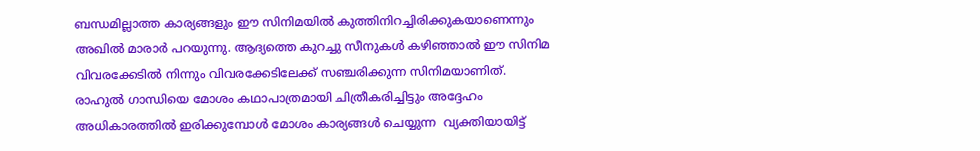ബന്ധമില്ലാത്ത കാര്യങ്ങളും ഈ സിനിമയില്‍ കുത്തിനിറച്ചിരിക്കുകയാണെന്നും അഖില്‍ മാരാര്‍ പറയുന്നു. ആദ്യത്തെ കുറച്ചു സീനുകള്‍ കഴിഞ്ഞാല്‍ ഈ സിനിമ വിവരക്കേടില്‍ നിന്നും വിവരക്കേടിലേക്ക് സഞ്ചരിക്കുന്ന സിനിമയാണിത്. രാഹുല്‍ ഗാന്ധിയെ മോശം കഥാപാത്രമായി ചിത്രീകരിച്ചിട്ടും അദ്ദേഹം അധികാരത്തില്‍ ഇരിക്കുമ്പോള്‍ മോശം കാര്യങ്ങള്‍ ചെയ്യുന്ന  വ്യക്തിയായിട്ട്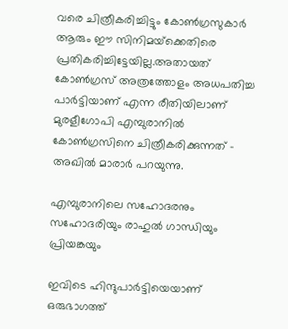വരെ ചിത്രീകരിച്ചിട്ടും കോണ്‍ഗ്രസുകാര്‍ ആരും ഈ സിനിമയ്‌ക്കെതിരെ പ്രതികരിച്ചിട്ടേയില്ല.അതായത് കോണ്‍ഗ്രസ് അത്രത്തോളം അധപതിച്ച പാര്‍ട്ടിയാണ് എന്ന രീതിയിലാണ് മുരളീഗോപി എമ്പുരാനില്‍ കോണ്‍ഗ്രസിനെ ചിത്രീകരിക്കുന്നത് – അഖില്‍ മാരാര്‍ പറയുന്നു.

എമ്പുരാനിലെ സഹോദരനും സഹോദരിയും രാഹുല്‍ ഗാന്ധിയും പ്രിയങ്കയും

ഇവിടെ ഹിന്ദുപാര്‍ട്ടിയെയാണ് ഒരുഭാഗത്ത്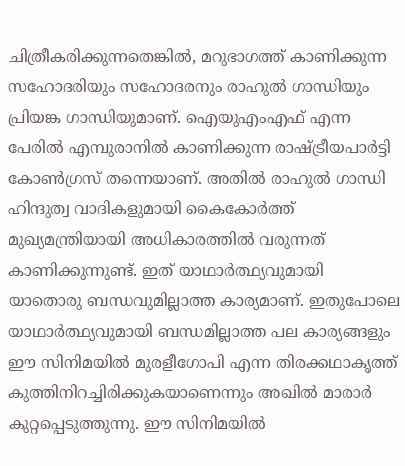ചിത്രീകരിക്കുന്നതെങ്കില്‍, മറുഭാഗത്ത് കാണിക്കുന്ന സഹോദരിയും സഹോദരനും രാഹുല്‍ ഗാന്ധിയും പ്രിയങ്ക ഗാന്ധിയുമാണ്. ഐയുഎംഎഫ് എന്ന പേരില്‍ എമ്പുരാനില്‍ കാണിക്കുന്ന രാഷ്‌ട്രീയപാര്‍ട്ടി കോണ്‍ഗ്രസ് തന്നെയാണ്. അതില്‍ രാഹുല്‍ ഗാന്ധി ഹിന്ദുത്വ വാദികളുമായി കൈകോര്‍ത്ത് മുഖ്യമന്ത്രിയായി അധികാരത്തില്‍ വരുന്നത് കാണിക്കുന്നുണ്ട്. ഇത് യാഥാര്‍ത്ഥ്യവുമായി യാതൊരു ബന്ധവുമില്ലാത്ത കാര്യമാണ്. ഇതുപോലെ യാഥാര്‍ത്ഥ്യവുമായി ബന്ധമില്ലാത്ത പല കാര്യങ്ങളും ഈ സിനിമയില്‍ മുരളീഗോപി എന്ന തിരക്കഥാകൃത്ത് കുത്തിനിറച്ചിരിക്കുകയാണെന്നും അഖില്‍ മാരാര്‍ കുറ്റപ്പെടുത്തുന്നു. ഈ സിനിമയില്‍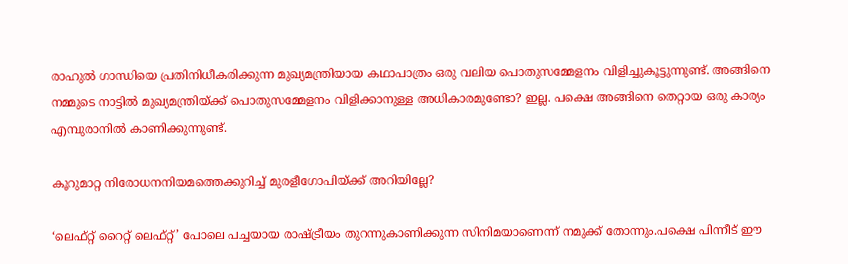രാഹുല്‍ ഗാന്ധിയെ പ്രതിനിധീകരിക്കുന്ന മുഖ്യമന്ത്രിയായ കഥാപാത്രം ഒരു വലിയ പൊതുസമ്മേളനം വിളിച്ചുകൂട്ടുന്നുണ്ട്. അങ്ങിനെ നമ്മുടെ നാട്ടില്‍ മുഖ്യമന്ത്രിയ്‌ക്ക് പൊതുസമ്മേളനം വിളിക്കാനുള്ള അധികാരമുണ്ടോ? ഇല്ല. പക്ഷെ അങ്ങിനെ തെറ്റായ ഒരു കാര്യം എമ്പുരാനില്‍ കാണിക്കുന്നുണ്ട്.

കൂറുമാറ്റ നിരോധനനിയമത്തെക്കുറിച്ച് മുരളീഗോപിയ്‌ക്ക് അറിയില്ലേ?

‘ലെഫ്റ്റ് റൈറ്റ് ലെഫ്റ്റ്’ പോലെ പച്ചയായ രാഷ്‌ട്രീയം തുറന്നുകാണിക്കുന്ന സിനിമയാണെന്ന് നമുക്ക് തോന്നും.പക്ഷെ പിന്നീട് ഈ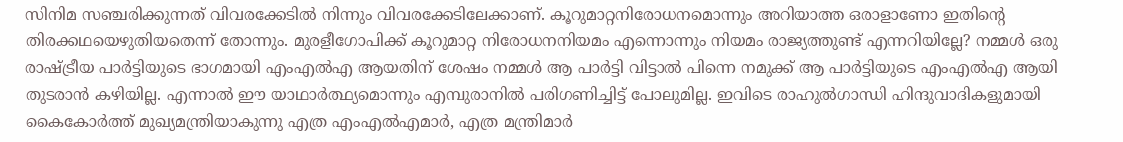സിനിമ സഞ്ചരിക്കുന്നത് വിവരക്കേടില്‍ നിന്നും വിവരക്കേടിലേക്കാണ്. കൂറുമാറ്റനിരോധനമൊന്നും അറിയാത്ത ഒരാളാണോ ഇതിന്റെ തിരക്കഥയെഴുതിയതെന്ന് തോന്നും. മുരളീഗോപിക്ക് കൂറുമാറ്റ നിരോധനനിയമം എന്നൊന്നും നിയമം രാജ്യത്തുണ്ട് എന്നറിയില്ലേ? നമ്മള്‍ ഒരു രാഷ്‌ട്രീയ പാര്‍ട്ടിയുടെ ഭാഗമായി എംഎല്‍എ ആയതിന് ശേഷം നമ്മള്‍ ആ പാര്‍ട്ടി വിട്ടാല്‍ പിന്നെ നമുക്ക് ആ പാര്‍ട്ടിയുടെ എംഎല്‍എ ആയി തുടരാന്‍ കഴിയില്ല. എന്നാല്‍ ഈ യാഥാര്‍ത്ഥ്യമൊന്നും എമ്പുരാനില്‍ പരിഗണിച്ചിട്ട് പോലുമില്ല. ഇവിടെ രാഹുല്‍ഗാന്ധി ഹിന്ദുവാദികളുമായി കൈകോര്‍ത്ത് മുഖ്യമന്ത്രിയാകുന്നു എത്ര എംഎല്‍എമാര്‍, എത്ര മന്ത്രിമാര്‍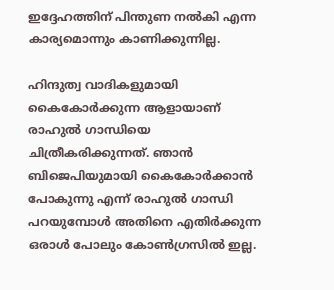ഇദ്ദേഹത്തിന് പിന്തുണ നല്‍കി എന്ന കാര്യമൊന്നും കാണിക്കുന്നില്ല.

ഹിന്ദുത്വ വാദികളുമായി കൈകോര്‍ക്കുന്ന ആളായാണ് രാഹുല്‍ ഗാന്ധിയെ ചിത്രീകരിക്കുന്നത്. ഞാന്‍ ബിജെപിയുമായി കൈകോര്‍ക്കാന്‍ പോകുന്നു എന്ന് രാഹുല്‍ ഗാന്ധി പറയുമ്പോള്‍ അതിനെ എതിര്‍ക്കുന്ന ഒരാള്‍ പോലും കോണ്‍ഗ്രസില്‍ ഇല്ല.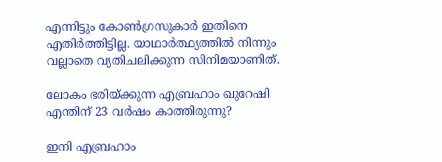എന്നിട്ടും കോണ്‍ഗ്രസുകാര്‍ ഇതിനെ എതിര്‍ത്തിട്ടില്ല. യാഥാര്‍ത്ഥ്യത്തില്‍ നിന്നും വല്ലാതെ വ്യതിചലിക്കുന്ന സിനിമയാണിത്.

ലോകം ഭരിയ്‌ക്കുന്ന എബ്രഹാം ഖുറേഷി എന്തിന് 23 വര്‍ഷം കാത്തിരുന്നു?

ഇനി എബ്രഹാം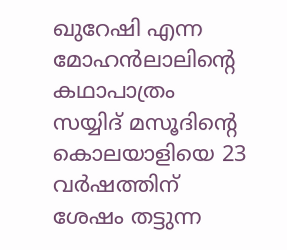ഖുറേഷി എന്ന മോഹന്‍ലാലിന്റെ കഥാപാത്രം സയ്യിദ് മസൂദിന്റെ കൊലയാളിയെ 23 വര്‍ഷത്തിന് ശേഷം തട്ടുന്ന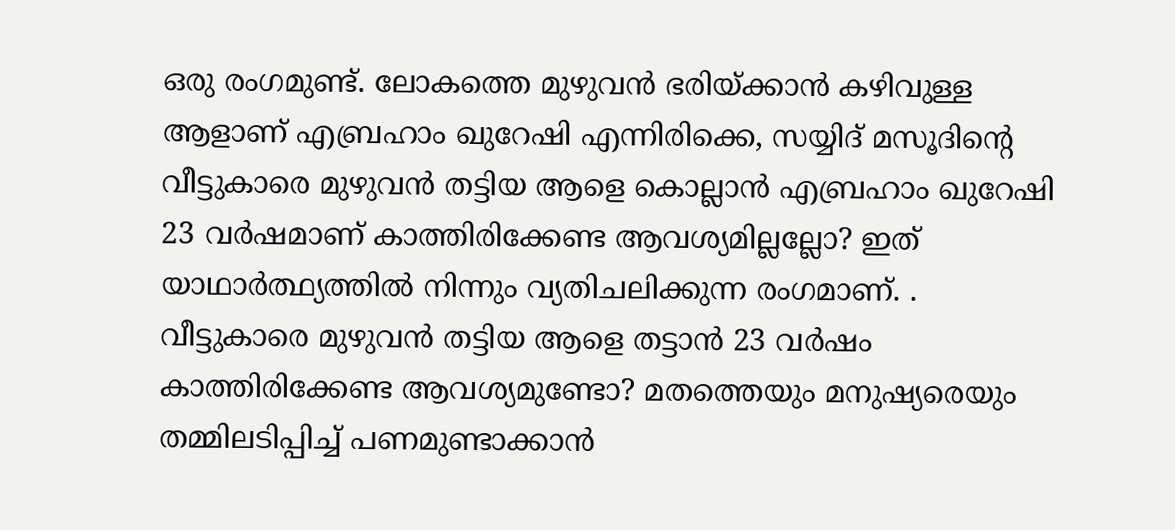ഒരു രംഗമുണ്ട്. ലോകത്തെ മുഴുവന്‍ ഭരിയ്‌ക്കാന്‍ കഴിവുള്ള ആളാണ് എബ്രഹാം ഖുറേഷി എന്നിരിക്കെ, സയ്യിദ് മസൂദിന്റെ വീട്ടുകാരെ മുഴുവന്‍ തട്ടിയ ആളെ കൊല്ലാന്‍ എബ്രഹാം ഖുറേഷി 23 വര്‍ഷമാണ് കാത്തിരിക്കേണ്ട ആവശ്യമില്ലല്ലോ? ഇത് യാഥാര്‍ത്ഥ്യത്തില്‍ നിന്നും വ്യതിചലിക്കുന്ന രംഗമാണ്. . വീട്ടുകാരെ മുഴുവന്‍ തട്ടിയ ആളെ തട്ടാന്‍ 23 വര്‍ഷം കാത്തിരിക്കേണ്ട ആവശ്യമുണ്ടോ? മതത്തെയും മനുഷ്യരെയും തമ്മിലടിപ്പിച്ച് പണമുണ്ടാക്കാന്‍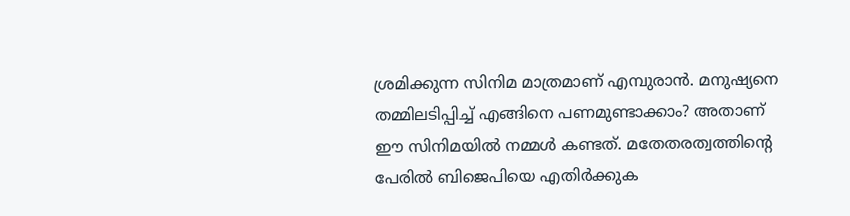ശ്രമിക്കുന്ന സിനിമ മാത്രമാണ് എമ്പുരാന്‍. മനുഷ്യനെ തമ്മിലടിപ്പിച്ച് എങ്ങിനെ പണമുണ്ടാക്കാം? അതാണ് ഈ സിനിമയില്‍ നമ്മള്‍ കണ്ടത്. മതേതരത്വത്തിന്റെ പേരില്‍ ബിജെപിയെ എതിര്‍ക്കുക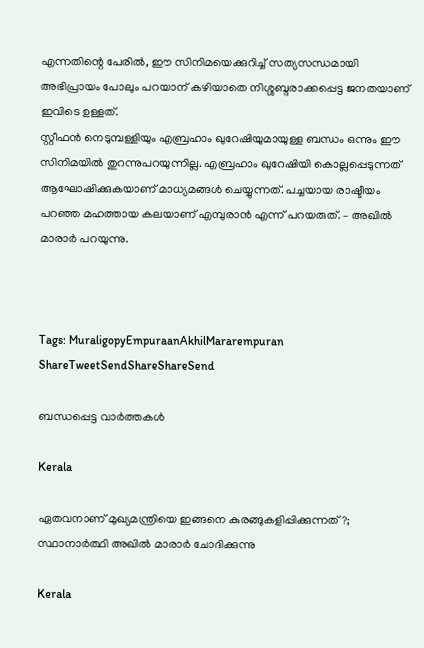എന്നതിന്റെ പേരില്‍, ഈ സിനിമയെക്കുറിച്ച് സത്യസന്ധമായി അഭിപ്രായം പോലും പറയാന‍് കഴിയാതെ നിശ്ശബ്ദരാക്കപ്പെട്ട ജനതയാണ് ഇവിടെ ഉള്ളത്.
സ്റ്റീഫന്‍ നെടുമ്പള്ളിയും എബ്രഹാം ഖുറേഷിയുമായുള്ള ബന്ധം ഒന്നും ഈ സിനിമയില്‍ തുറന്നുപറയുന്നില്ല. എബ്രഹാം ഖുറേഷിയി കൊല്ലപ്പെടുന്നത് ആഘോഷിക്കുകയാണ് മാധ്യമങ്ങള്‍ ചെയ്യുന്നത്. പച്ചയായ രാഷ്ടീയം പറഞ്ഞ മഹത്തായ കലയാണ് എമ്പുരാന്‍ എന്ന് പറയരുത്. – അഖില്‍ മാരാര്‍ പറയുന്നു.



Tags: MuraligopyEmpuraanAkhilMararempuran
ShareTweetSendShareShareSend

ബന്ധപ്പെട്ട വാര്‍ത്തകള്‍

Kerala

ഏതവനാണ് മുഖ്യമന്ത്രിയെ ഇങ്ങനെ കുരങ്ങുകളിപ്പിക്കുന്നത്?; സ്ഥാനാർത്ഥി അഖിൽ മാരാർ ചോദിക്കുന്നു

Kerala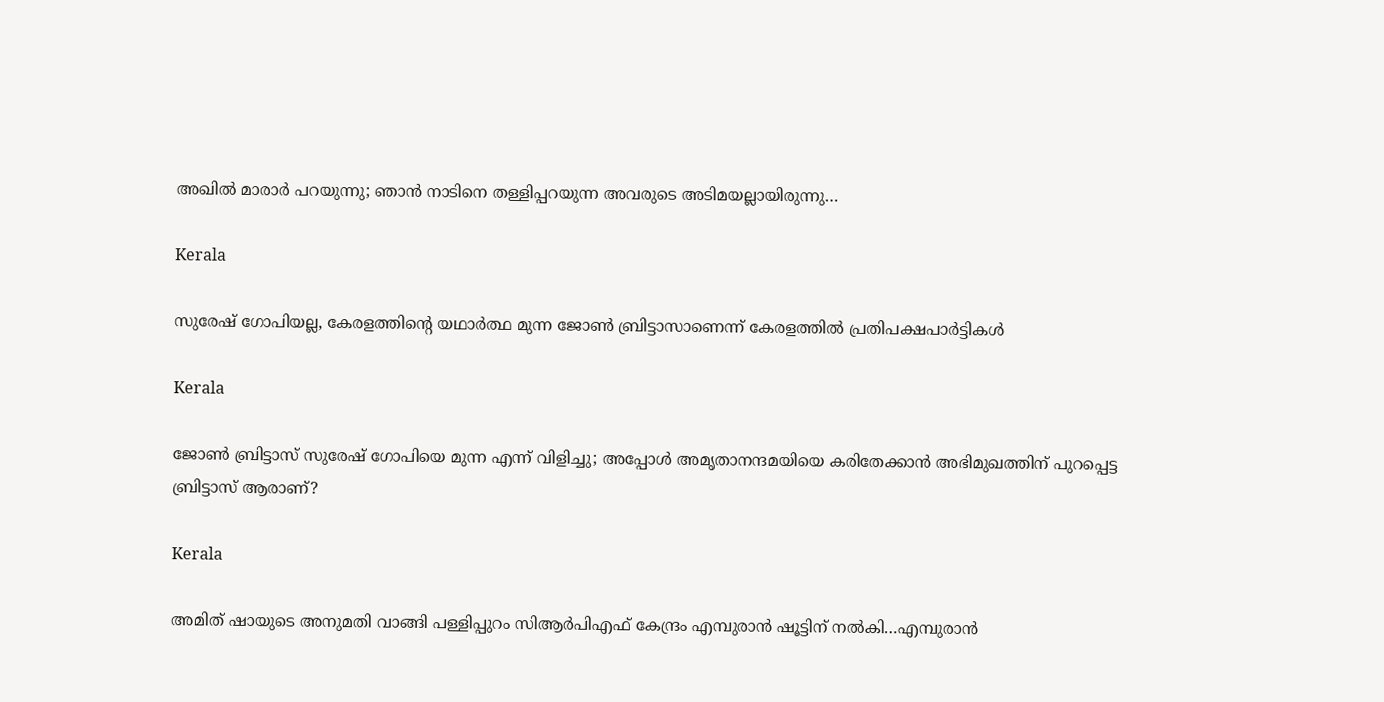അഖിൽ മാരാർ പറയുന്നു; ഞാൻ നാടിനെ തള്ളിപ്പറയുന്ന അവരുടെ അടിമയല്ലായിരുന്നു…

Kerala

സുരേഷ് ഗോപിയല്ല, കേരളത്തിന്റെ യഥാര്‍ത്ഥ മുന്ന ജോണ്‍ ബ്രിട്ടാസാണെന്ന് കേരളത്തില്‍ പ്രതിപക്ഷപാര്‍ട്ടികള്‍

Kerala

ജോണ്‍ ബ്രിട്ടാസ് സുരേഷ് ഗോപിയെ മുന്ന എന്ന് വിളിച്ചു; അപ്പോള്‍ അമൃതാനന്ദമയിയെ കരിതേക്കാന്‍ അഭിമുഖത്തിന് പുറപ്പെട്ട ബ്രിട്ടാസ് ആരാണ്?

Kerala

അമിത് ഷായുടെ അനുമതി വാങ്ങി പള്ളിപ്പുറം സിആര്‍പിഎഫ് കേന്ദ്രം എമ്പുരാന്‍ ഷൂട്ടിന് നല്‍കി…എമ്പുരാന്‍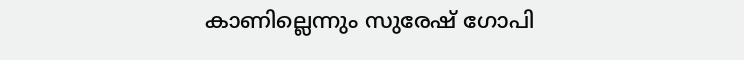കാണില്ലെന്നും സുരേഷ് ഗോപി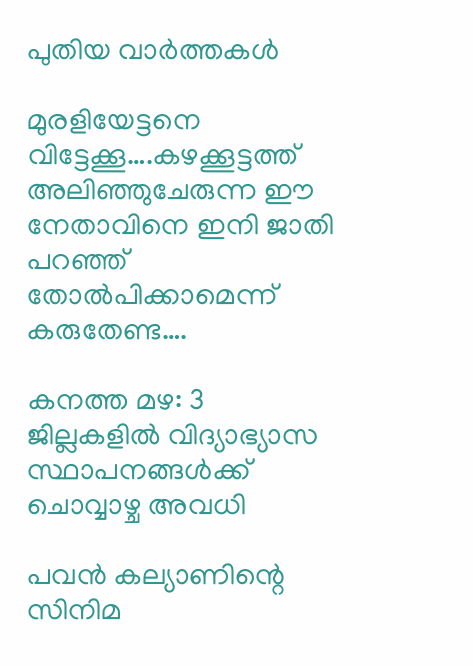പുതിയ വാര്‍ത്തകള്‍

മുരളിയേട്ടനെ വിട്ടേക്കൂ….കഴക്കൂട്ടത്ത് അലിഞ്ഞുചേരുന്ന ഈ നേതാവിനെ ഇനി ജാതി പറഞ്ഞ് തോല്‍പിക്കാമെന്ന് കരുതേണ്ട….

കനത്ത മഴ: 3 ജില്ലകളില്‍ വിദ്യാഭ്യാസ സ്ഥാപനങ്ങള്‍ക്ക് ചൊവ്വാഴ്ച അവധി

പവൻ കല്യാണിന്റെ സിനിമ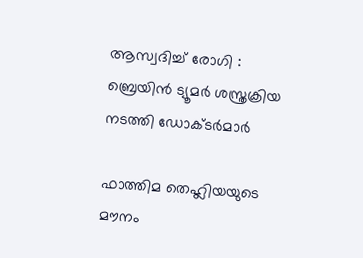ആസ്വദിച്ച് രോഗി : ബ്രെയിൻ ട്യൂമർ ശസ്ത്രക്രിയ നടത്തി ഡോക്ടർമാർ

ഫാത്തിമ തെഹ്ലിയയുടെ മൗനം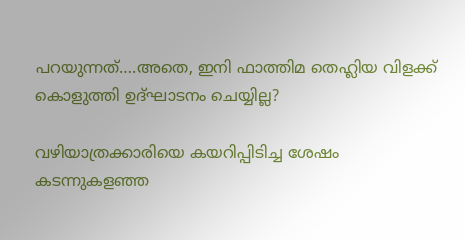പറയുന്നത്….അതെ, ഇനി ഫാത്തിമ തെഹ്ലിയ വിളക്ക് കൊളുത്തി ഉദ്ഘാടനം ചെയ്യില്ല?

വഴിയാത്രക്കാരിയെ കയറിപ്പിടിച്ച ശേഷം കടന്നുകളഞ്ഞ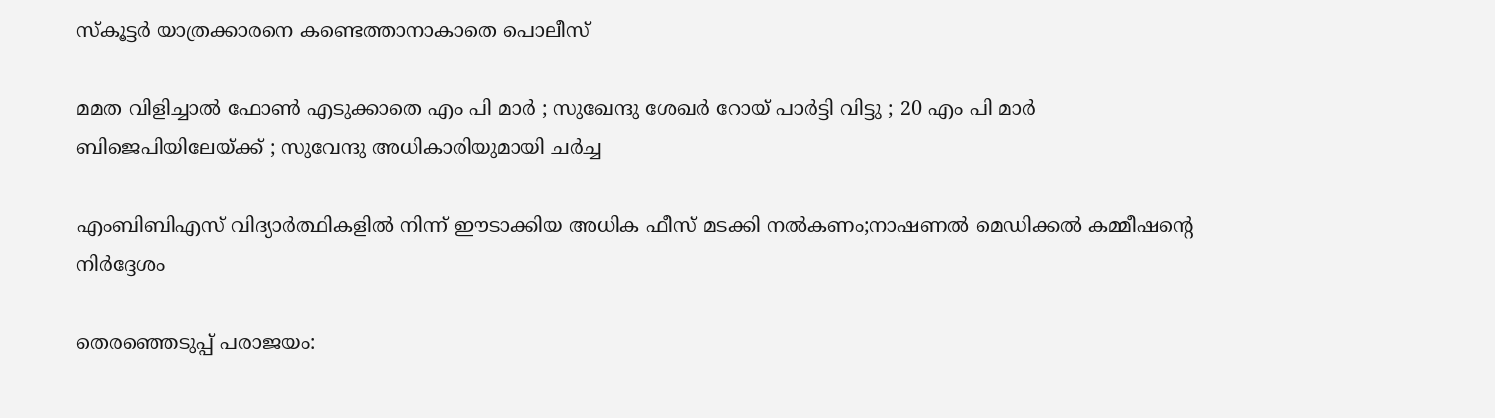സ്‌കൂട്ടര്‍ യാത്രക്കാരനെ കണ്ടെത്താനാകാതെ പൊലീസ്

മമത വിളിച്ചാൽ ഫോൺ എടുക്കാതെ എം പി മാർ ; സുഖേന്ദു ശേഖർ റോയ് പാർട്ടി വിട്ടു ; 20 എം പി മാർ ബിജെപിയിലേയ്‌ക്ക് ; സുവേന്ദു അധികാരിയുമായി ചർച്ച

എംബിബിഎസ് വിദ്യാര്‍ത്ഥികളില്‍ നിന്ന് ഈടാക്കിയ അധിക ഫീസ് മടക്കി നല്‍കണം;നാഷണല്‍ മെഡിക്കല്‍ കമ്മീഷന്റെ നിര്‍ദ്ദേശം

തെരഞ്ഞെടുപ്പ് പരാജയം: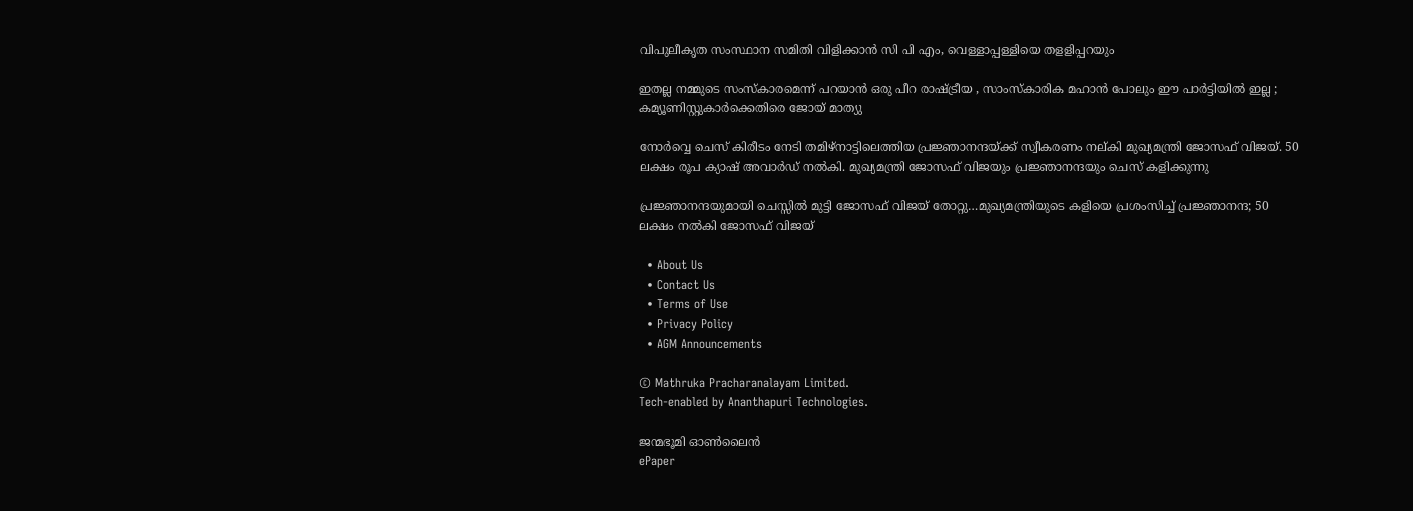വിപുലീകൃത സംസ്ഥാന സമിതി വിളിക്കാന്‍ സി പി എം, വെള്ളാപ്പള്ളിയെ തളളിപ്പറയും

ഇതല്ല നമ്മുടെ സംസ്കാരമെന്ന് പറയാൻ ഒരു പീറ രാഷ്‌ട്രീയ , സാംസ്കാരിക മഹാൻ പോലും ഈ പാർട്ടിയിൽ ഇല്ല ; കമ്യൂണിസ്റ്റുകാർക്കെതിരെ ജോയ് മാത്യു

നോര്‍വ്വെ ചെസ് കിരീടം നേടി തമിഴ്നാട്ടിലെത്തിയ പ്രജ്ഞാനന്ദയ്ക്ക് സ്വീകരണം നല‍്കി മുഖ്യമന്ത്രി ജോസഫ് വിജയ്. 50 ലക്ഷം രൂപ ക്യാഷ് അവാര്‍ഡ് നല്‍കി. മുഖ്യമന്ത്രി ജോസഫ് വിജയും പ്രജ്ഞാനന്ദയും ചെസ് കളിക്കുന്നു

പ്രജ്ഞാനന്ദയുമായി ചെസ്സില്‍ മുട്ടി ജോസഫ് വിജയ് തോറ്റു…മുഖ്യമന്ത്രിയുടെ കളിയെ പ്രശംസിച്ച് പ്രജ്ഞാനന്ദ; 50 ലക്ഷം നല്‍കി ജോസഫ് വിജയ്

  • About Us
  • Contact Us
  • Terms of Use
  • Privacy Policy
  • AGM Announcements

© Mathruka Pracharanalayam Limited.
Tech-enabled by Ananthapuri Technologies.

ജന്മഭൂമി ഓണ്‍ലൈന്‍
ePaper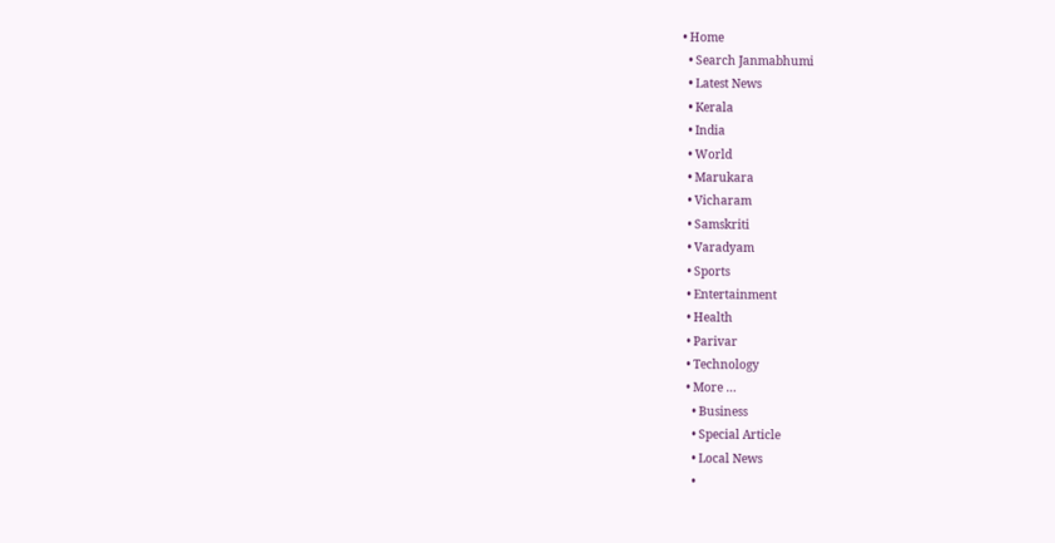• Home
  • Search Janmabhumi
  • Latest News
  • Kerala
  • India
  • World
  • Marukara
  • Vicharam
  • Samskriti
  • Varadyam
  • Sports
  • Entertainment
  • Health
  • Parivar
  • Technology
  • More …
    • Business
    • Special Article
    • Local News
    •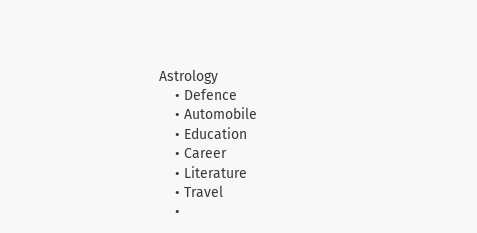Astrology
    • Defence
    • Automobile
    • Education
    • Career
    • Literature
    • Travel
    •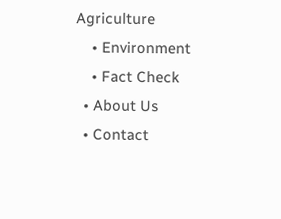Agriculture
    • Environment
    • Fact Check
  • About Us
  • Contact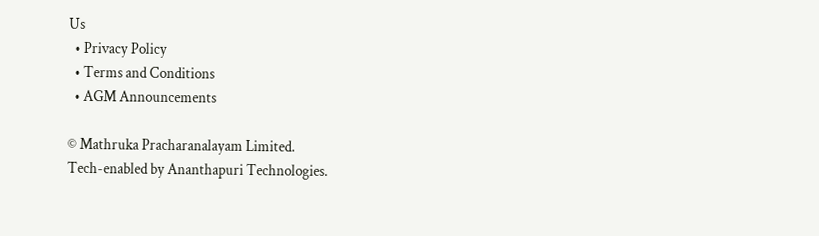Us
  • Privacy Policy
  • Terms and Conditions
  • AGM Announcements

© Mathruka Pracharanalayam Limited.
Tech-enabled by Ananthapuri Technologies.